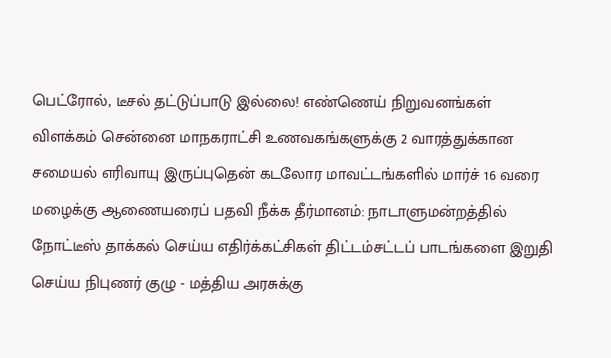பெட்ரோல், டீசல் தட்டுப்பாடு இல்லை! எண்ணெய் நிறுவனங்கள் விளக்கம் சென்னை மாநகராட்சி உணவகங்களுக்கு 2 வாரத்துக்கான சமையல் எரிவாயு இருப்புதென் கடலோர மாவட்டங்களில் மார்ச் 16 வரை மழைக்கு ஆணையரைப் பதவி நீக்க தீர்மானம்: நாடாளுமன்றத்தில் நோட்டீஸ் தாக்கல் செய்ய எதிர்க்கட்சிகள் திட்டம்சட்டப் பாடங்களை இறுதி செய்ய நிபுணர் குழு - மத்திய அரசுக்கு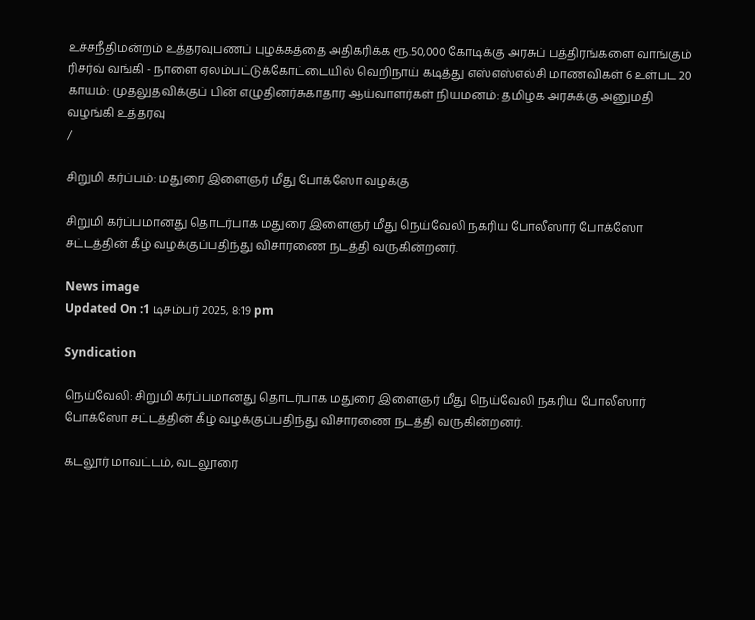உச்சநீதிமன்றம் உத்தரவுபணப் புழக்கத்தை அதிகரிக்க ரூ.50,000 கோடிக்கு அரசுப் பத்திரங்களை வாங்கும் ரிசர்வ் வங்கி - நாளை ஏலம்பட்டுக்கோட்டையில் வெறிநாய் கடித்து எஸ்எஸ்எல்சி மாணவிகள் 6 உள்பட 20 காயம்: முதலுதவிக்குப் பின் எழுதினர்சுகாதார ஆய்வாளர்கள் நியமனம்: தமிழக அரசுக்கு அனுமதி வழங்கி உத்தரவு
/

சிறுமி கர்ப்பம்: மதுரை இளைஞர் மீது போக்ஸோ வழக்கு

சிறுமி கர்ப்பமானது தொடர்பாக மதுரை இளைஞர் மீது நெய்வேலி நகரிய போலீஸார் போக்ஸோ சட்டத்தின் கீழ் வழக்குப்பதிந்து விசாரணை நடத்தி வருகின்றனர்.

News image
Updated On :1 டிசம்பர் 2025, 8:19 pm

Syndication

நெய்வேலி: சிறுமி கர்ப்பமானது தொடர்பாக மதுரை இளைஞர் மீது நெய்வேலி நகரிய போலீஸார் போக்ஸோ சட்டத்தின் கீழ் வழக்குப்பதிந்து விசாரணை நடத்தி வருகின்றனர்.

கடலூர் மாவட்டம், வடலூரை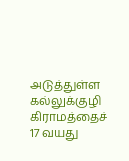அடுத்துள்ள கல்லுக்குழி கிராமத்தைச் 17 வயது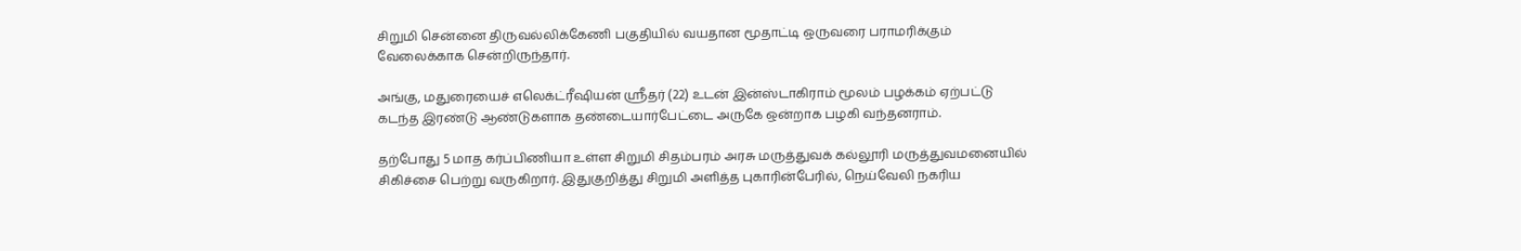சிறுமி சென்னை திருவல்லிக்கேணி பகுதியில் வயதான மூதாட்டி ஒருவரை பராமரிக்கும் வேலைக்காக சென்றிருந்தார்.

அங்கு, மதுரையைச் எலெக்ட்ரீஷியன் ஸ்ரீதர் (22) உடன் இன்ஸ்டாகிராம் மூலம் பழக்கம் ஏற்பட்டு கடந்த இரண்டு ஆண்டுகளாக தண்டையார்பேட்டை அருகே ஒன்றாக பழகி வந்தனராம்.

தற்போது 5 மாத கர்ப்பிணியா உள்ள சிறுமி சிதம்பரம் அரசு மருத்துவக் கல்லூரி மருத்துவமனையில் சிகிச்சை பெற்று வருகிறார். இதுகுறித்து சிறுமி அளித்த புகாரின்பேரில், நெய்வேலி நகரிய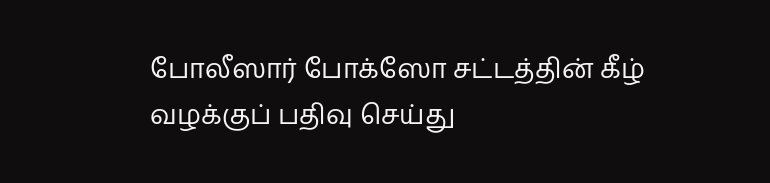போலீஸார் போக்ஸோ சட்டத்தின் கீழ் வழக்குப் பதிவு செய்து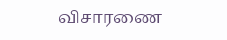விசாரணை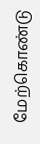மேற்கொண்டு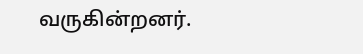வருகின்றனர்.